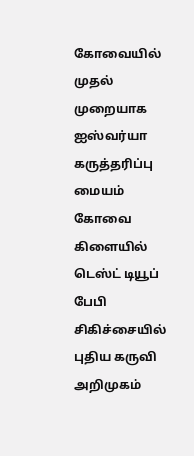கோவையில் முதல் முறையாக ஐஸ்வர்யா கருத்தரிப்பு மையம் கோவை கிளையில் டெஸ்ட் டியூப் பேபி சிகிச்சையில் புதிய கருவி அறிமுகம்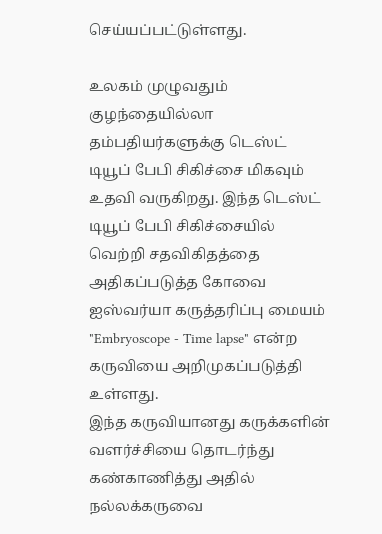செய்யப்பட்டுள்ளது.

உலகம் முழுவதும் குழந்தையில்லா தம்பதியர்களுக்கு டெஸ்ட் டியூப் பேபி சிகிச்சை மிகவும் உதவி வருகிறது. இந்த டெஸ்ட் டியூப் பேபி சிகிச்சையில் வெற்றி சதவிகிதத்தை அதிகப்படுத்த கோவை ஐஸ்வர்யா கருத்தரிப்பு மையம் "Embryoscope - Time lapse" என்ற கருவியை அறிமுகப்படுத்தி உள்ளது.
இந்த கருவியானது கருக்களின் வளர்ச்சியை தொடர்ந்து கண்காணித்து அதில் நல்லக்கருவை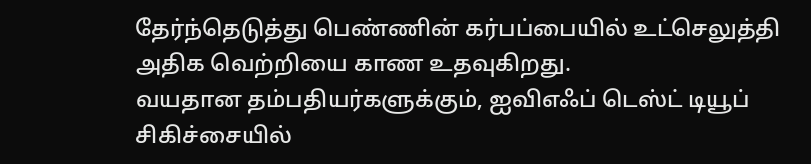தேர்ந்தெடுத்து பெண்ணின் கர்பப்பையில் உட்செலுத்தி அதிக வெற்றியை காண உதவுகிறது.
வயதான தம்பதியர்களுக்கும், ஐவிஎஃப் டெஸ்ட் டியூப் சிகிச்சையில்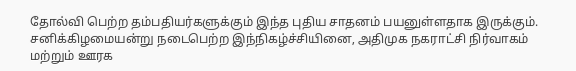தோல்வி பெற்ற தம்பதியர்களுக்கும் இந்த புதிய சாதனம் பயனுள்ளதாக இருக்கும்.
சனிக்கிழமையன்று நடைபெற்ற இந்நிகழ்ச்சியினை, அதிமுக நகராட்சி நிர்வாகம் மற்றும் ஊரக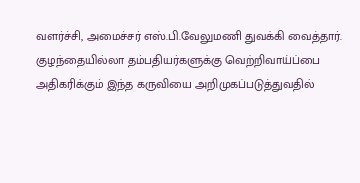வளர்ச்சி, அமைச்சர் எஸ்.பி.வேலுமணி துவக்கி வைத்தார்.
குழந்தையில்லா தம்பதியர்களுக்கு வெற்றிவாய்ப்பை அதிகரிக்கும் இந்த கருவியை அறிமுகப்படுத்துவதில்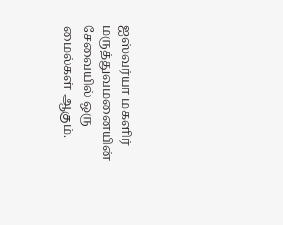ஐஸ்வர்யா மகளிர் மருத்துவமனையின் சேவையில் ஒரு மைல்கள் ஆகும்.